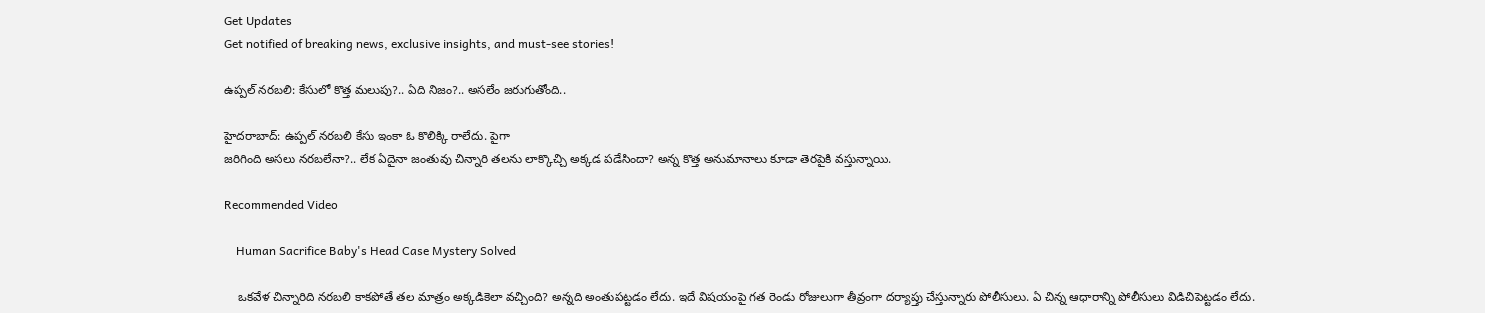Get Updates
Get notified of breaking news, exclusive insights, and must-see stories!

ఉప్పల్ నరబలి: కేసులో కొత్త మలుపు?.. ఏది నిజం?.. అసలేం జరుగుతోంది..

హైదరాబాద్: ఉప్పల్ నరబలి కేసు ఇంకా ఓ కొలిక్కి రాలేదు. పైగా
జరిగింది అసలు నరబలేనా?.. లేక ఏదైనా జంతువు చిన్నారి తలను లాక్కొచ్చి అక్కడ పడేసిందా? అన్న కొత్త అనుమానాలు కూడా తెరపైకి వస్తున్నాయి.

Recommended Video

    Human Sacrifice Baby's Head Case Mystery Solved

    ఒకవేళ చిన్నారిది నరబలి కాకపోతే తల మాత్రం అక్కడికెలా వచ్చింది? అన్నది అంతుపట్టడం లేదు. ఇదే విషయంపై గత రెండు రోజులుగా తీవ్రంగా దర్యాప్తు చేస్తున్నారు పోలీసులు. ఏ చిన్న ఆధారాన్ని పోలీసులు విడిచిపెట్టడం లేదు.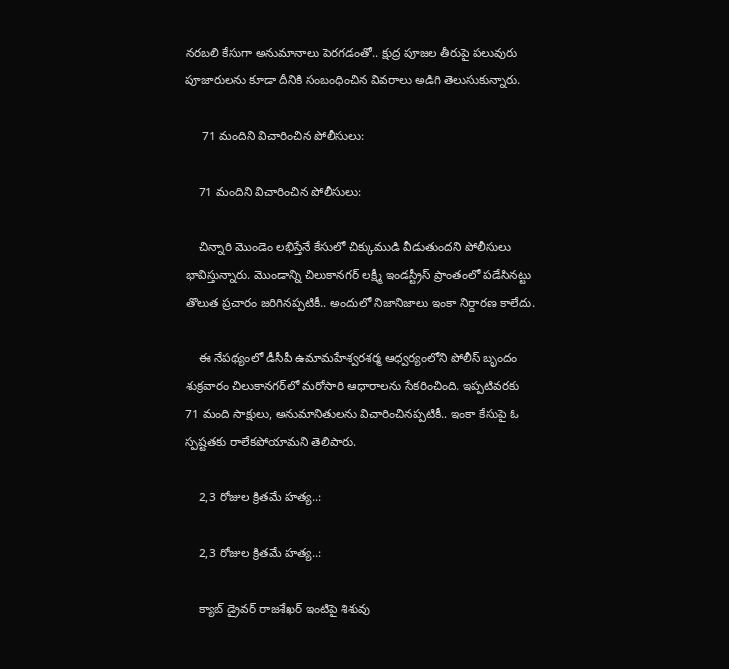నరబలి కేసుగా అనుమానాలు పెరగడంతో.. క్షుద్ర పూజల తీరుపై పలువురు పూజారులను కూడా దీనికి సంబంధించిన వివరాలు అడిగి తెలుసుకున్నారు.

     71 మందిని విచారించిన పోలీసులు:

    71 మందిని విచారించిన పోలీసులు:

    చిన్నారి మొండెం లభిస్తేనే కేసులో చిక్కుముడి వీడుతుందని పోలీసులు భావిస్తున్నారు. మొండాన్ని చిలుకానగర్ లక్ష్మీ ఇండస్ట్రీస్ ప్రాంతంలో పడేసినట్టు తొలుత ప్రచారం జరిగినప్పటికీ.. అందులో నిజానిజాలు ఇంకా నిర్దారణ కాలేదు.

    ఈ నేపథ్యంలో డీసీపీ ఉమామహేశ్వరశర్మ ఆధ్వర్యంలోని పోలీస్ బృందం శుక్రవారం చిలుకానగర్‌లో మరోసారి ఆధారాలను సేకరించింది. ఇప్పటివరకు 71 మంది సాక్షులు, అనుమానితులను విచారించినప్పటికీ.. ఇంకా కేసుపై ఓ స్పష్టతకు రాలేకపోయామని తెలిపారు.

    2,3 రోజుల క్రితమే హత్య..:

    2,3 రోజుల క్రితమే హత్య..:

    క్యాబ్ డ్రైవర్ రాజశేఖర్ ఇంటిపై శిశువు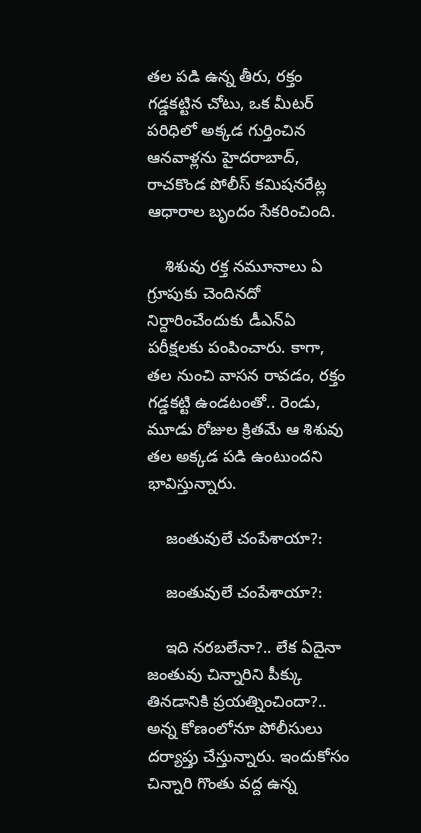తల పడి ఉన్న తీరు, రక్తం గడ్డకట్టిన చోటు, ఒక మీటర్ పరిధిలో అక్కడ గుర్తించిన ఆనవాళ్లను హైదరాబాద్‌, రాచకొండ పోలీస్‌ కమిషనరేట్ల ఆధారాల బృందం సేకరించింది.

    శిశువు రక్త నమూనాలు ఏ గ్రూపుకు చెందినదో నిర్దారించేందుకు డీఎన్‌ఏ పరీక్షలకు పంపించారు. కాగా, తల నుంచి వాసన రావడం, రక్తం గడ్డకట్టి ఉండటంతో.. రెండు, మూడు రోజుల క్రితమే ఆ శిశువు తల అక్కడ పడి ఉంటుందని భావిస్తున్నారు.

    జంతువులే చంపేశాయా?:

    జంతువులే చంపేశాయా?:

    ఇది నరబలేనా?.. లేక ఏదైనా జంతువు చిన్నారిని పీక్కు తినడానికి ప్రయత్నించిందా?.. అన్న కోణంలోనూ పోలీసులు దర్యాప్తు చేస్తున్నారు. ఇందుకోసం చిన్నారి గొంతు వద్ద ఉన్న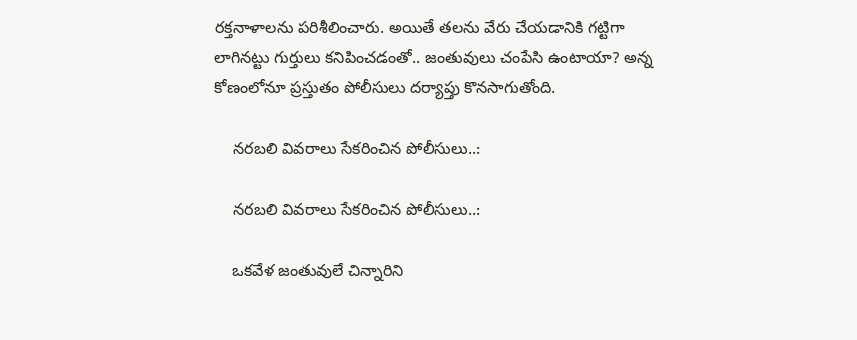రక్తనాళాలను పరిశీలించారు. అయితే తలను వేరు చేయడానికి గట్టిగా లాగినట్టు గుర్తులు కనిపించడంతో.. జంతువులు చంపేసి ఉంటాయా? అన్న కోణంలోనూ ప్రస్తుతం పోలీసులు దర్యాప్తు కొనసాగుతోంది.

    నరబలి వివరాలు సేకరించిన పోలీసులు..:

    నరబలి వివరాలు సేకరించిన పోలీసులు..:

    ఒకవేళ జంతువులే చిన్నారిని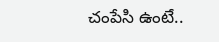చంపేసి ఉంటే..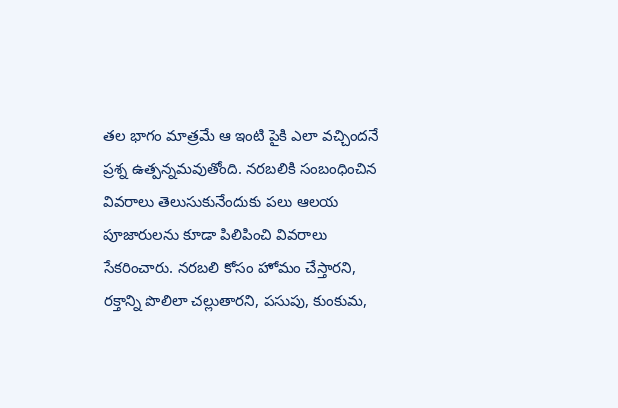తల భాగం మాత్రమే ఆ ఇంటి పైకి ఎలా వచ్చిందనే ప్రశ్న ఉత్పన్నమవుతోంది. నరబలికి సంబంధించిన వివరాలు తెలుసుకునేందుకు పలు ఆలయ పూజారులను కూడా పిలిపించి వివరాలు సేకరించారు. నరబలి కోసం హోమం చేస్తారని, రక్తాన్ని పొలిలా చల్లుతారని, పసుపు, కుంకుమ,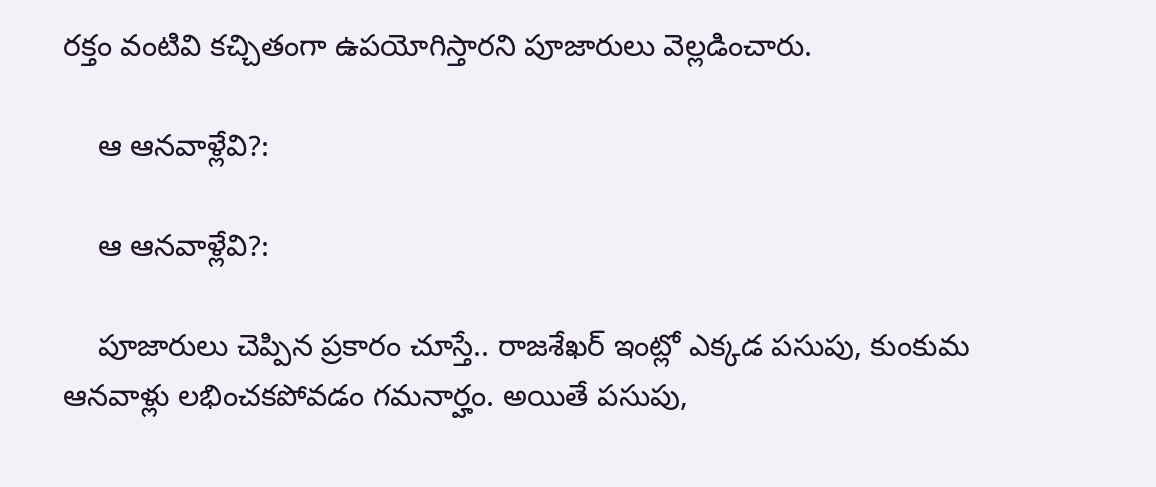రక్తం వంటివి కచ్చితంగా ఉపయోగిస్తారని పూజారులు వెల్లడించారు.

    ఆ ఆనవాళ్లేవి?:

    ఆ ఆనవాళ్లేవి?:

    పూజారులు చెప్పిన ప్రకారం చూస్తే.. రాజశేఖర్ ఇంట్లో ఎక్కడ పసుపు, కుంకుమ ఆనవాళ్లు లభించకపోవడం గమనార్హం. అయితే పసుపు,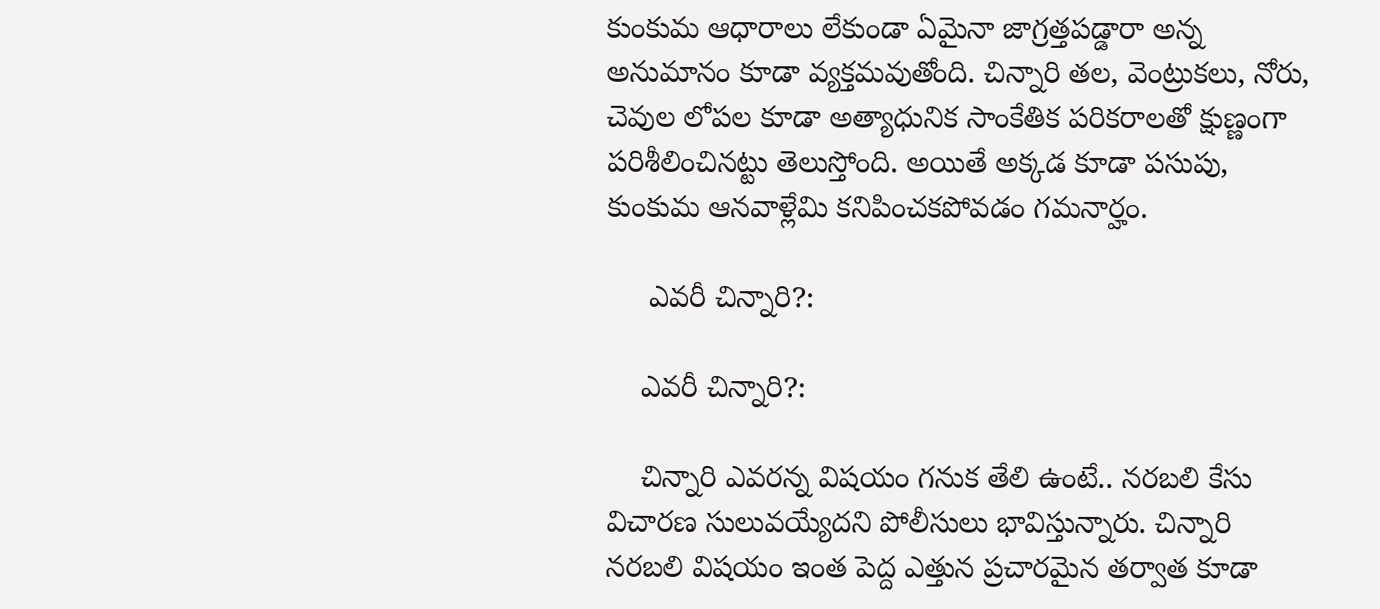కుంకుమ ఆధారాలు లేకుండా ఏమైనా జాగ్రత్తపడ్డారా అన్న అనుమానం కూడా వ్యక్తమవుతోంది. చిన్నారి తల, వెంట్రుకలు, నోరు, చెవుల లోపల కూడా అత్యాధునిక సాంకేతిక పరికరాలతో క్షుణ్ణంగా పరిశీలించినట్టు తెలుస్తోంది. అయితే అక్కడ కూడా పసుపు, కుంకుమ ఆనవాళ్లేమి కనిపించకపోవడం గమనార్హం.

     ఎవరీ చిన్నారి?:

    ఎవరీ చిన్నారి?:

    చిన్నారి ఎవరన్న విషయం గనుక తేలి ఉంటే.. నరబలి కేసు విచారణ సులువయ్యేదని పోలీసులు భావిస్తున్నారు. చిన్నారి నరబలి విషయం ఇంత పెద్ద ఎత్తున ప్రచారమైన తర్వాత కూడా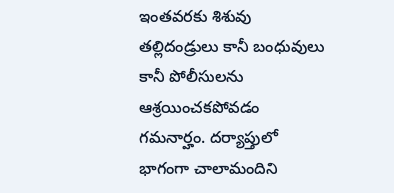ఇంతవరకు శిశువు తల్లిదండ్రులు కానీ బంధువులు కానీ పోలీసులను ఆశ్రయించకపోవడం గమనార్హం. దర్యాప్తులో భాగంగా చాలామందిని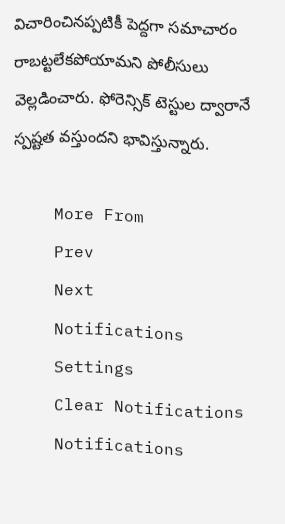విచారించినప్పటికీ పెద్దగా సమాచారం రాబట్టలేకపోయామని పోలీసులు వెల్లడించారు. ఫోరెన్సిక్ టెస్టుల ద్వారానే స్పష్టత వస్తుందని భావిస్తున్నారు.

    More From
    Prev
    Next
    Notifications
    Settings
    Clear Notifications
    Notifications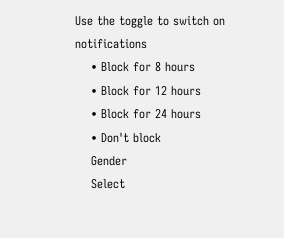Use the toggle to switch on notifications
    • Block for 8 hours
    • Block for 12 hours
    • Block for 24 hours
    • Don't block
    Gender
    Select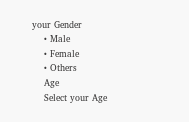your Gender
    • Male
    • Female
    • Others
    Age
    Select your Age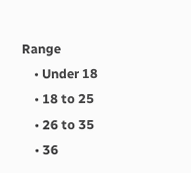Range
    • Under 18
    • 18 to 25
    • 26 to 35
    • 36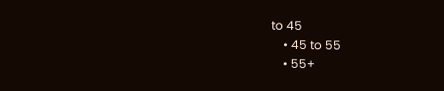to 45
    • 45 to 55
    • 55+